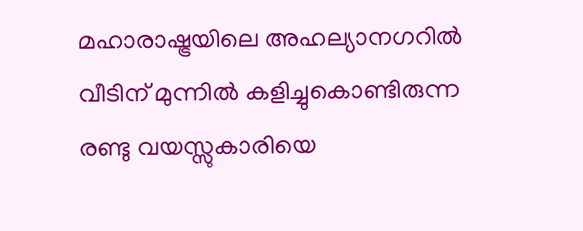മഹാരാഷ്ട്രയിലെ അഹല്യാനഗറിൽ വീടിന് മുന്നിൽ കളിച്ചുകൊണ്ടിരുന്ന രണ്ടു വയസ്സുകാരിയെ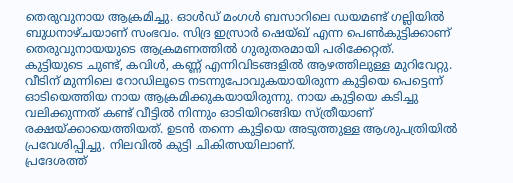തെരുവുനായ ആക്രമിച്ചു. ഓൾഡ് മംഗൾ ബസാറിലെ ഡയമണ്ട് ഗല്ലിയിൽ ബുധനാഴ്ചയാണ് സംഭവം. സിദ്ര ഇസ്രാർ ഷെയ്ഖ് എന്ന പെൺകുട്ടിക്കാണ് തെരുവുനായയുടെ ആക്രമണത്തിൽ ഗുരുതരമായി പരിക്കേറ്റത്.
കുട്ടിയുടെ ചുണ്ട്, കവിൾ, കണ്ണ് എന്നിവിടങ്ങളിൽ ആഴത്തിലുള്ള മുറിവേറ്റു. വീടിന് മുന്നിലെ റോഡിലൂടെ നടന്നുപോവുകയായിരുന്ന കുട്ടിയെ പെട്ടെന്ന് ഓടിയെത്തിയ നായ ആക്രമിക്കുകയായിരുന്നു. നായ കുട്ടിയെ കടിച്ചു വലിക്കുന്നത് കണ്ട് വീട്ടിൽ നിന്നും ഓടിയിറങ്ങിയ സ്ത്രീയാണ് രക്ഷയ്ക്കായെത്തിയത്. ഉടൻ തന്നെ കുട്ടിയെ അടുത്തുള്ള ആശുപത്രിയിൽ പ്രവേശിപ്പിച്ചു. നിലവിൽ കുട്ടി ചികിത്സയിലാണ്.
പ്രദേശത്ത്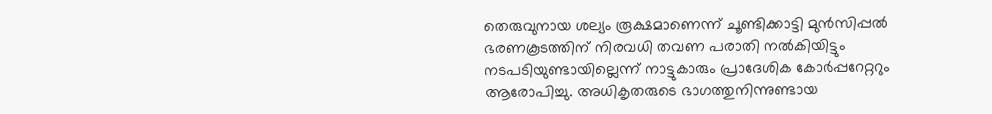തെരുവുനായ ശല്യം രൂക്ഷമാണെന്ന് ചൂണ്ടിക്കാട്ടി മുൻസിപ്പൽ ഭരണകൂടത്തിന് നിരവധി തവണ പരാതി നൽകിയിട്ടും നടപടിയുണ്ടായില്ലെന്ന് നാട്ടുകാരും പ്രാദേശിക കോർപ്പറേറ്ററും ആരോപിച്ചു. അധികൃതരുടെ ഭാഗത്തുനിന്നുണ്ടായ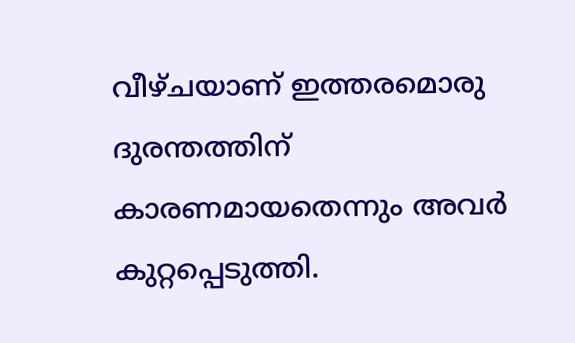വീഴ്ചയാണ് ഇത്തരമൊരു ദുരന്തത്തിന് കാരണമായതെന്നും അവർ കുറ്റപ്പെടുത്തി.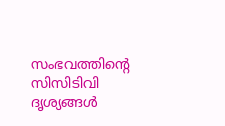സംഭവത്തിന്റെ സിസിടിവി ദൃശ്യങ്ങൾ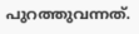പുറത്തുവന്നത്.